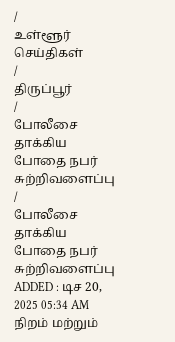/
உள்ளூர் செய்திகள்
/
திருப்பூர்
/
போலீசை தாக்கிய போதை நபர் சுற்றிவளைப்பு
/
போலீசை தாக்கிய போதை நபர் சுற்றிவளைப்பு
ADDED : டிச 20, 2025 05:34 AM
நிறம் மற்றும்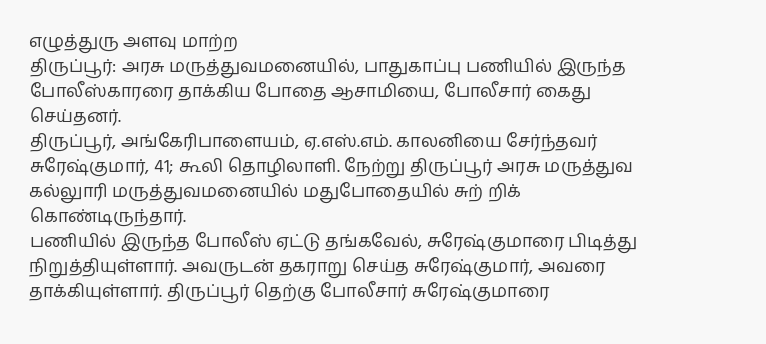எழுத்துரு அளவு மாற்ற
திருப்பூர்: அரசு மருத்துவமனையில், பாதுகாப்பு பணியில் இருந்த போலீஸ்காரரை தாக்கிய போதை ஆசாமியை, போலீசார் கைது செய்தனர்.
திருப்பூர், அங்கேரிபாளையம், ஏ.எஸ்.எம். காலனியை சேர்ந்தவர் சுரேஷ்குமார், 41; கூலி தொழிலாளி. நேற்று திருப்பூர் அரசு மருத்துவ கல்லுாரி மருத்துவமனையில் மதுபோதையில் சுற் றிக் கொண்டிருந்தார்.
பணியில் இருந்த போலீஸ் ஏட்டு தங்கவேல், சுரேஷ்குமாரை பிடித்து நிறுத்தியுள்ளார். அவருடன் தகராறு செய்த சுரேஷ்குமார், அவரை தாக்கியுள்ளார். திருப்பூர் தெற்கு போலீசார் சுரேஷ்குமாரை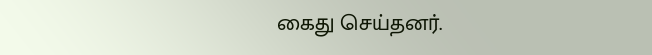கைது செய்தனர்.